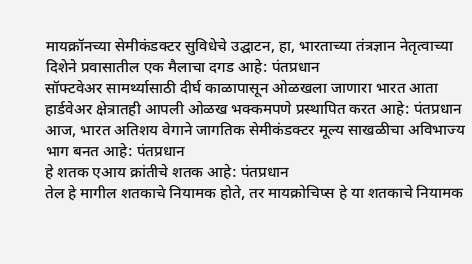मायक्रॉनच्या सेमीकंडक्टर सुविधेचे उद्घाटन, हा, भारताच्या तंत्रज्ञान नेतृत्वाच्या दिशेने प्रवासातील एक मैलाचा दगड आहे: पंतप्रधान
सॉफ्टवेअर सामर्थ्यासाठी दीर्घ काळापासून ओळखला जाणारा भारत आता हार्डवेअर क्षेत्रातही आपली ओळख भक्कमपणे प्रस्थापित करत आहे: पंतप्रधान
आज, भारत अतिशय वेगाने जागतिक सेमीकंडक्टर मूल्य साखळीचा अविभाज्य भाग बनत आहे: पंतप्रधान
हे शतक एआय क्रांतीचे शतक आहे: पंतप्रधान
तेल हे मागील शतकाचे नियामक होते, तर मायक्रोचिप्स हे या शतकाचे नियामक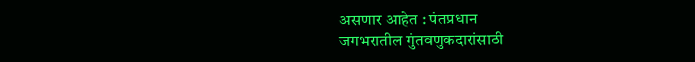असणार आहेत : पंतप्रधान
जगभरातील गुंतवणुकदारांसाठी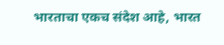भारताचा एकच संदेश आहे, भारत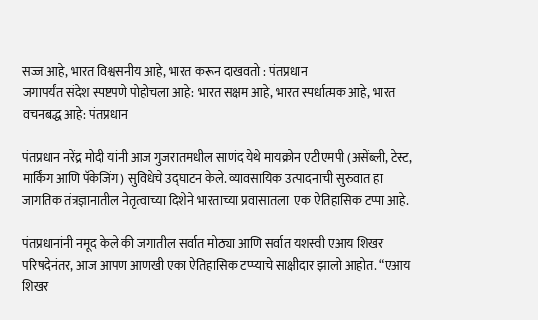सज्ज आहे, भारत विश्वसनीय आहे, भारत करून दाखवतो : पंतप्रधान
जगापर्यंत संदेश स्पष्टपणे पोहोचला आहे: भारत सक्षम आहे, भारत स्पर्धात्मक आहे, भारत वचनबद्ध आहे: पंतप्रधान

पंतप्रधान नरेंद्र मोदी यांनी आज गुजरातमधील साणंद येथे मायक्रोन एटीएमपी (असेंब्ली, टेस्ट, मार्किंग आणि पॅकेजिंग) सुविधेचे उद्घाटन केले. व्यावसायिक उत्पादनाची सुरुवात हा  जागतिक तंत्रज्ञानातील नेतृत्वाच्या दिशेने भारताच्या प्रवासातला  एक ऐतिहासिक टप्पा आहे.

पंतप्रधानांनी नमूद केले की जगातील सर्वात मोठ्या आणि सर्वात यशस्वी एआय शिखर परिषदेनंतर, आज आपण आणखी एका ऐतिहासिक टप्प्याचे साक्षीदार झालो आहोत. “एआय शिखर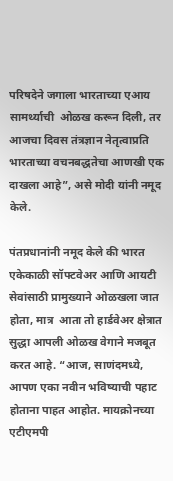परिषदेने जगाला भारताच्या एआय सामर्थ्याची  ओळख करून दिली, तर आजचा दिवस तंत्रज्ञान नेतृत्वाप्रति भारताच्या वचनबद्धतेचा आणखी एक दाखला आहे”, असे मोदी यांनी नमूद केले.

पंतप्रधानांनी नमूद केले की भारत एकेकाळी सॉफ्टवेअर आणि आयटी सेवांसाठी प्रामुख्याने ओळखला जात होता, मात्र  आता तो हार्डवेअर क्षेत्रात सुद्धा आपली ओळख वेगाने मजबूत करत आहे. “आज, साणंदमध्ये, आपण एका नवीन भविष्याची पहाट होताना पाहत आहोत. मायक्रोनच्या एटीएमपी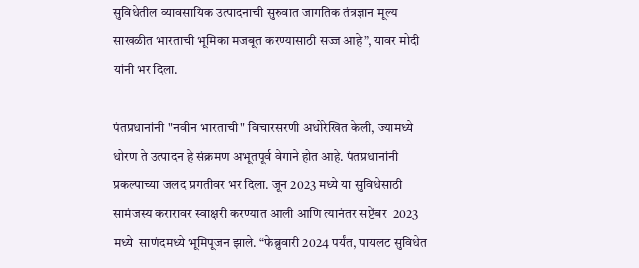सुविधेतील व्यावसायिक उत्पादनाची सुरुवात जागतिक तंत्रज्ञान मूल्य साखळीत भारताची भूमिका मजबूत करण्यासाठी सज्ज आहे”, यावर मोदी यांनी भर दिला.

पंतप्रधानांनी "नवीन भारताची" विचारसरणी अधोरेखित केली, ज्यामध्ये धोरण ते उत्पादन हे संक्रमण अभूतपूर्व वेगाने होत आहे. पंतप्रधानांनी प्रकल्पाच्या जलद प्रगतीवर भर दिला. जून 2023 मध्ये या सुविधेसाठी सामंजस्य करारावर स्वाक्षरी करण्यात आली आणि त्यानंतर सप्टेंबर  2023 मध्ये  साणंदमध्ये भूमिपूजन झाले. “फेब्रुवारी 2024 पर्यंत, पायलट सुविधेत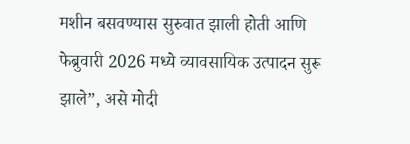मशीन बसवण्यास सुरुवात झाली होती आणि फेब्रुवारी 2026 मध्ये व्यावसायिक उत्पादन सुरू झाले”, असे मोदी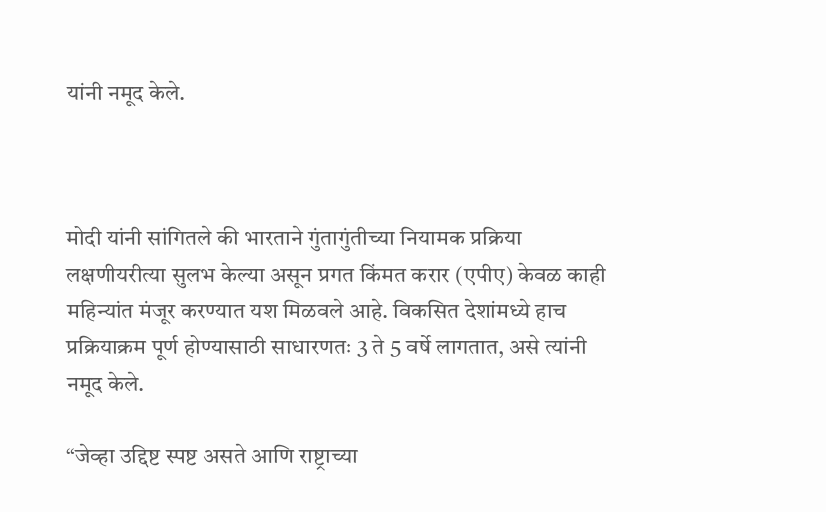यांनी नमूद केले.



मोदी यांनी सांगितले की भारताने गुंतागुंतीच्या नियामक प्रक्रिया लक्षणीयरीत्या सुलभ केल्या असून प्रगत किंमत करार (एपीए) केवळ काही महिन्यांत मंजूर करण्यात यश मिळवले आहे. विकसित देशांमध्ये हाच प्रक्रियाक्रम पूर्ण होण्यासाठी साधारणतः 3 ते 5 वर्षे लागतात, असे त्यांनी नमूद केले.

“जेव्हा उद्दिष्ट स्पष्ट असते आणि राष्ट्राच्या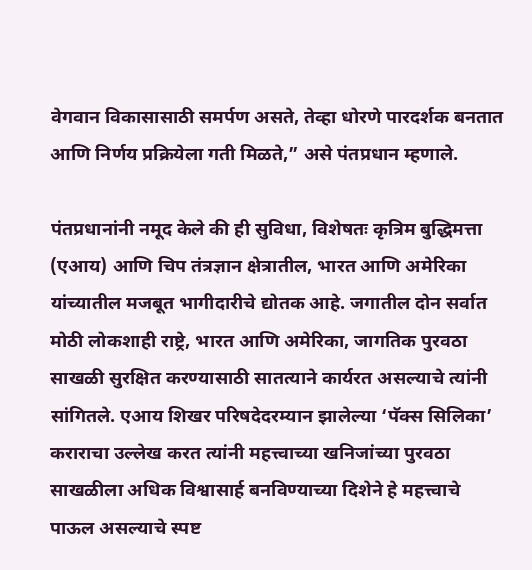वेगवान विकासासाठी समर्पण असते, तेव्हा धोरणे पारदर्शक बनतात आणि निर्णय प्रक्रियेला गती मिळते,” असे पंतप्रधान म्हणाले.

पंतप्रधानांनी नमूद केले की ही सुविधा, विशेषतः कृत्रिम बुद्धिमत्ता (एआय) आणि चिप तंत्रज्ञान क्षेत्रातील, भारत आणि अमेरिका यांच्यातील मजबूत भागीदारीचे द्योतक आहे. जगातील दोन सर्वात मोठी लोकशाही राष्ट्रे, भारत आणि अमेरिका, जागतिक पुरवठा साखळी सुरक्षित करण्यासाठी सातत्याने कार्यरत असल्याचे त्यांनी सांगितले. एआय शिखर परिषदेदरम्यान झालेल्या ‘पॅक्स सिलिका’ कराराचा उल्लेख करत त्यांनी महत्त्वाच्या खनिजांच्या पुरवठा साखळीला अधिक विश्वासार्ह बनविण्याच्या दिशेने हे महत्त्वाचे पाऊल असल्याचे स्पष्ट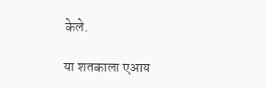केले.

या शतकाला एआय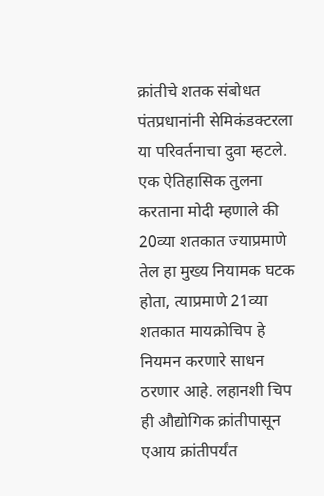क्रांतीचे शतक संबोधत पंतप्रधानांनी सेमिकंडक्टरला या परिवर्तनाचा दुवा म्हटले. एक ऐतिहासिक तुलना करताना मोदी म्हणाले की 20व्या शतकात ज्याप्रमाणे तेल हा मुख्य नियामक घटक होता, त्याप्रमाणे 21व्या शतकात मायक्रोचिप हे नियमन करणारे साधन ठरणार आहे. लहानशी चिप ही औद्योगिक क्रांतीपासून एआय क्रांतीपर्यंत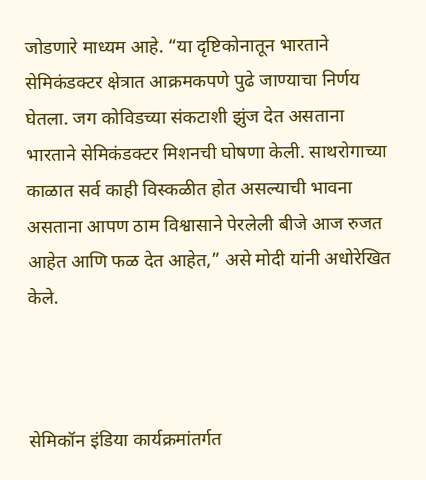जोडणारे माध्यम आहे. “या दृष्टिकोनातून भारताने सेमिकंडक्टर क्षेत्रात आक्रमकपणे पुढे जाण्याचा निर्णय घेतला. जग कोविडच्या संकटाशी झुंज देत असताना भारताने सेमिकंडक्टर मिशनची घोषणा केली. साथरोगाच्या काळात सर्व काही विस्कळीत होत असल्याची भावना असताना आपण ठाम विश्वासाने पेरलेली बीजे आज रुजत आहेत आणि फळ देत आहेत,” असे मोदी यांनी अधोरेखित केले.



सेमिकॉन इंडिया कार्यक्रमांतर्गत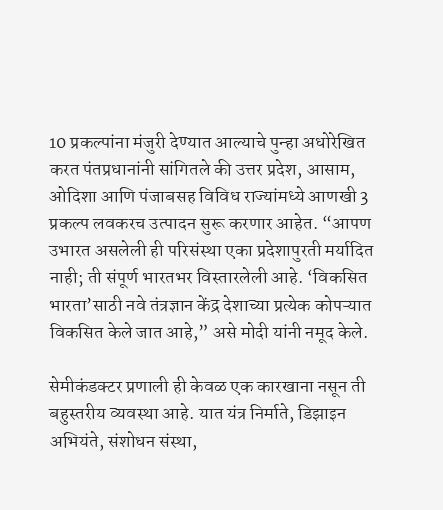10 प्रकल्पांना मंजुरी देण्यात आल्याचे पुन्हा अधोरेखित करत पंतप्रधानांनी सांगितले की उत्तर प्रदेश, आसाम, ओदिशा आणि पंजाबसह विविध राज्यांमध्ये आणखी 3 प्रकल्प लवकरच उत्पादन सुरू करणार आहेत. “आपण उभारत असलेली ही परिसंस्था एका प्रदेशापुरती मर्यादित नाही; ती संपूर्ण भारतभर विस्तारलेली आहे. ‘विकसित भारता’साठी नवे तंत्रज्ञान केंद्र देशाच्या प्रत्येक कोपऱ्यात विकसित केले जात आहे,” असे मोदी यांनी नमूद केले.

सेमीकंडक्टर प्रणाली ही केवळ एक कारखाना नसून ती बहुस्तरीय व्यवस्था आहे. यात यंत्र निर्माते, डिझाइन अभियंते, संशोधन संस्था,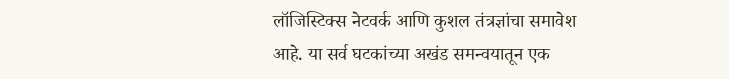लॉजिस्टिक्स नेटवर्क आणि कुशल तंत्रज्ञांचा समावेश आहे. या सर्व घटकांच्या अखंड समन्वयातून एक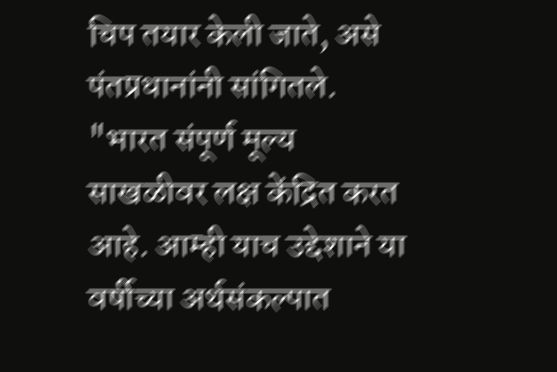चिप तयार केली जाते, असे पंतप्रधानांनी सांगितले. "भारत संपूर्ण मूल्य साखळीवर लक्ष केंद्रित करत आहे. आम्ही याच उद्देशाने या वर्षीच्या अर्थसंकल्पात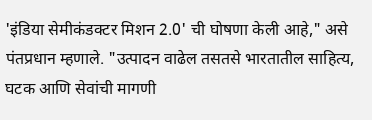'इंडिया सेमीकंडक्टर मिशन 2.0' ची घोषणा केली आहे," असे पंतप्रधान म्हणाले. "उत्पादन वाढेल तसतसे भारतातील साहित्य, घटक आणि सेवांची मागणी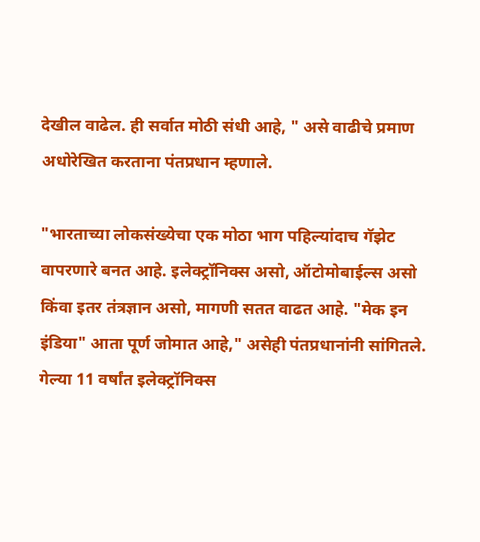देखील वाढेल. ही सर्वात मोठी संधी आहे, " असे वाढीचे प्रमाण अधोरेखित करताना पंतप्रधान म्हणाले.

"भारताच्या लोकसंख्येचा एक मोठा भाग पहिल्यांदाच गॅझेट वापरणारे बनत आहे. इलेक्ट्रॉनिक्स असो, ऑटोमोबाईल्स असो किंवा इतर तंत्रज्ञान असो, मागणी सतत वाढत आहे. "मेक इन इंडिया" आता पूर्ण जोमात आहे," असेही पंतप्रधानांनी सांगितले. गेल्या 11 वर्षांत इलेक्ट्रॉनिक्स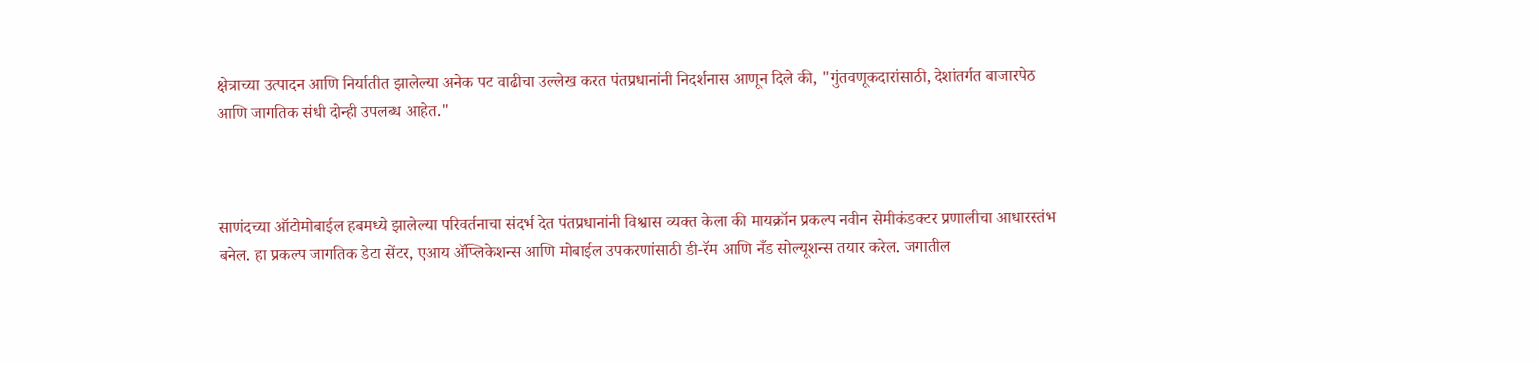क्षेत्राच्या उत्पादन आणि निर्यातीत झालेल्या अनेक पट वाढीचा उल्लेख करत पंतप्रधानांनी निदर्शनास आणून दिले की, "गुंतवणूकदारांसाठी, देशांतर्गत बाजारपेठ आणि जागतिक संधी दोन्ही उपलब्ध आहेत."



साणंदच्या ऑटोमोबाईल हबमध्ये झालेल्या परिवर्तनाचा संदर्भ देत पंतप्रधानांनी विश्वास व्यक्त केला की मायक्रॉन प्रकल्प नवीन सेमीकंडक्टर प्रणालीचा आधारस्तंभ बनेल. हा प्रकल्प जागतिक डेटा सेंटर, एआय ॲप्लिकेशन्स आणि मोबाईल उपकरणांसाठी डी-रॅम आणि नँड सोल्यूशन्स तयार करेल. जगातील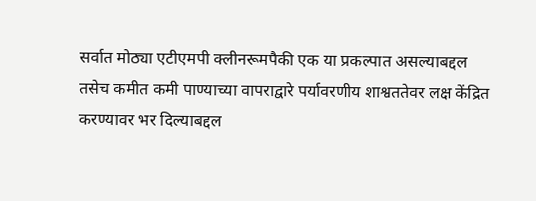सर्वात मोठ्या एटीएमपी क्लीनरूमपैकी एक या प्रकल्पात असल्याबद्दल तसेच कमीत कमी पाण्याच्या वापराद्वारे पर्यावरणीय शाश्वततेवर लक्ष केंद्रित करण्यावर भर दिल्याबद्दल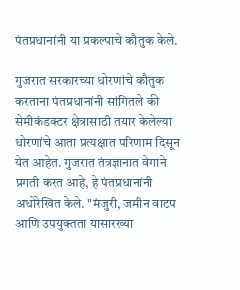पंतप्रधानांनी या प्रकल्पाचे कौतुक केले.

गुजरात सरकारच्या धोरणांचे कौतुक करताना पंतप्रधानांनी सांगितले की सेमीकंडक्टर क्षेत्रासाठी तयार केलेल्या धोरणांचे आता प्रत्यक्षात परिणाम दिसून येत आहेत. गुजरात तंत्रज्ञानात वेगाने प्रगती करत आहे, हे पंतप्रधानांनी अधोरेखित केले. "मंजुरी, जमीन वाटप आणि उपयुक्तता यासारख्या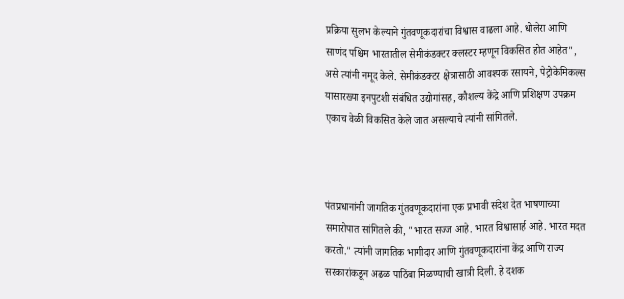प्रक्रिया सुलभ केल्याने गुंतवणूकदारांचा विश्वास वाढला आहे. धोलेरा आणि साणंद पश्चिम भारतातील सेमीकंडक्टर क्लस्टर म्हणून विकसित होत आहेत", असे त्यांनी नमूद केले. सेमीकंडक्टर क्षेत्रासाठी आवश्यक रसायने, पेट्रोकेमिकल्स यासारख्या इनपुटशी संबंधित उद्योगांसह, कौशल्य केंद्रे आणि प्रशिक्षण उपक्रम एकाच वेळी विकसित केले जात असल्याचे त्यांनी सांगितले.



पंतप्रधानांनी जागतिक गुंतवणूकदारांना एक प्रभावी संदेश देत भाषणाच्या समारोपात सांगितले की, "भारत सज्ज आहे. भारत विश्वासार्ह आहे. भारत मदत करतो." त्यांनी जागतिक भागीदार आणि गुंतवणूकदारांना केंद्र आणि राज्य सरकारांकडून अढळ पाठिंबा मिळण्याची खात्री दिली. हे दशक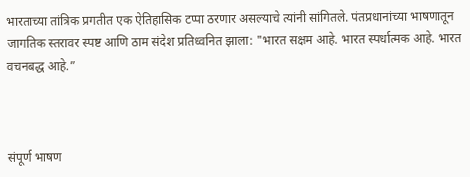भारताच्या तांत्रिक प्रगतीत एक ऐतिहासिक टप्पा ठरणार असल्याचे त्यांनी सांगितले. पंतप्रधानांच्या भाषणातून जागतिक स्तरावर स्पष्ट आणि ठाम संदेश प्रतिध्वनित झाला: "भारत सक्षम आहे. भारत स्पर्धात्मक आहे. भारत वचनबद्ध आहे.”



संपूर्ण भाषण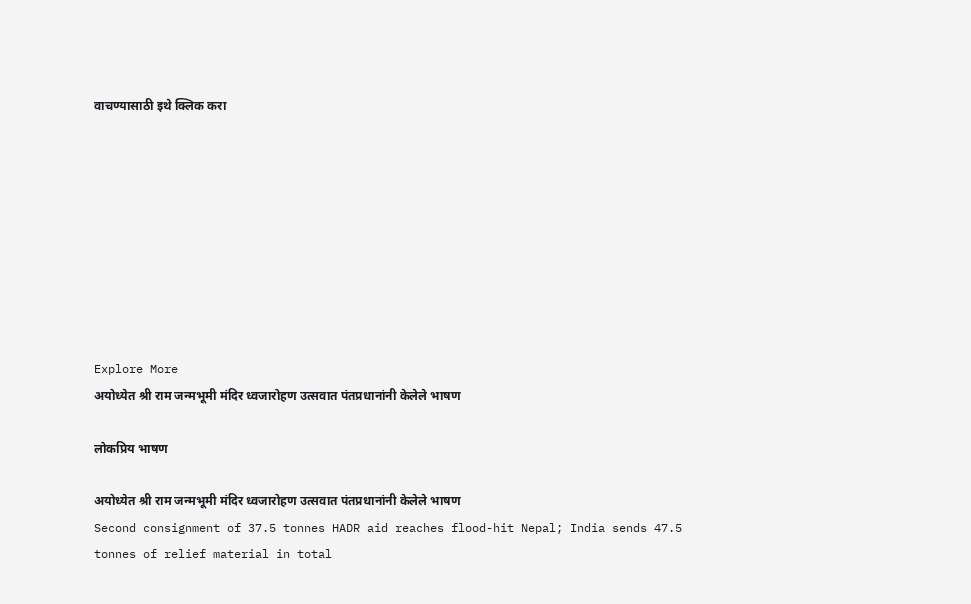वाचण्यासाठी इथे क्लिक करा









Explore More
अयोध्येत श्री राम जन्मभूमी मंदिर ध्वजारोहण उत्सवात पंतप्रधानांनी केलेले भाषण

लोकप्रिय भाषण

अयोध्येत श्री राम जन्मभूमी मंदिर ध्वजारोहण उत्सवात पंतप्रधानांनी केलेले भाषण
Second consignment of 37.5 tonnes HADR aid reaches flood-hit Nepal; India sends 47.5 tonnes of relief material in total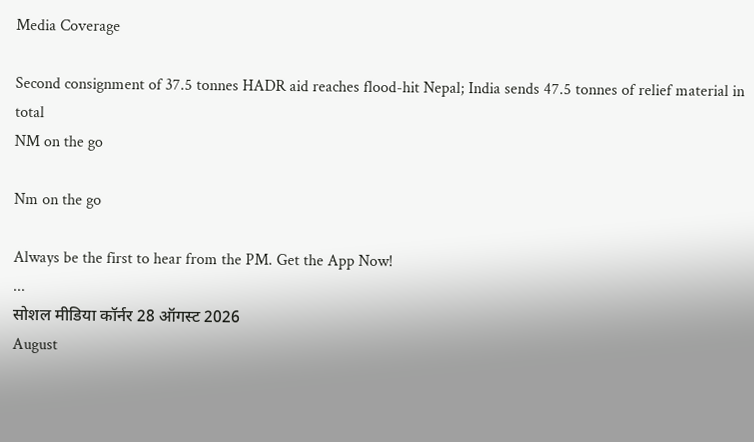Media Coverage

Second consignment of 37.5 tonnes HADR aid reaches flood-hit Nepal; India sends 47.5 tonnes of relief material in total
NM on the go

Nm on the go

Always be the first to hear from the PM. Get the App Now!
...
सोशल मीडिया कॉर्नर 28 ऑगस्ट 2026
August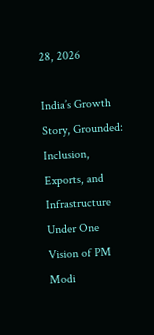28, 2026

India’s Growth Story, Grounded: Inclusion, Exports, and Infrastructure Under One Vision of PM Modi